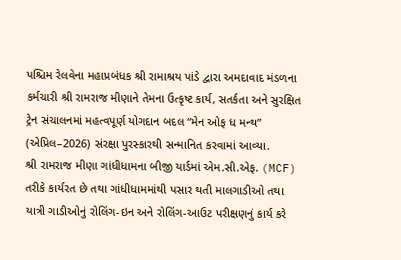પશ્ચિમ રેલવેના મહાપ્રબંધક શ્રી રામાશ્રય પાંડે દ્વારા અમદાવાદ મંડળના કર્મચારી શ્રી રામરાજ મીણાને તેમના ઉત્કૃષ્ટ કાર્ય, સતર્કતા અને સુરક્ષિત ટ્રેન સંચાલનમાં મહત્વપૂર્ણ યોગદાન બદલ “મેન ઓફ ધ મન્થ” (એપ્રિલ–2026) સંરક્ષા પુરસ્કારથી સન્માનિત કરવામાં આવ્યા.
શ્રી રામરાજ મીણા ગાંધીધામના બીજી યાર્ડમાં એમ.સી.એફ. (MCF) તરીકે કાર્યરત છે તથા ગાંધીધામમાંથી પસાર થતી માલગાડીઓ તથા યાત્રી ગાડીઓનું રોલિંગ-ઇન અને રોલિંગ-આઉટ પરીક્ષણનું કાર્ય કરે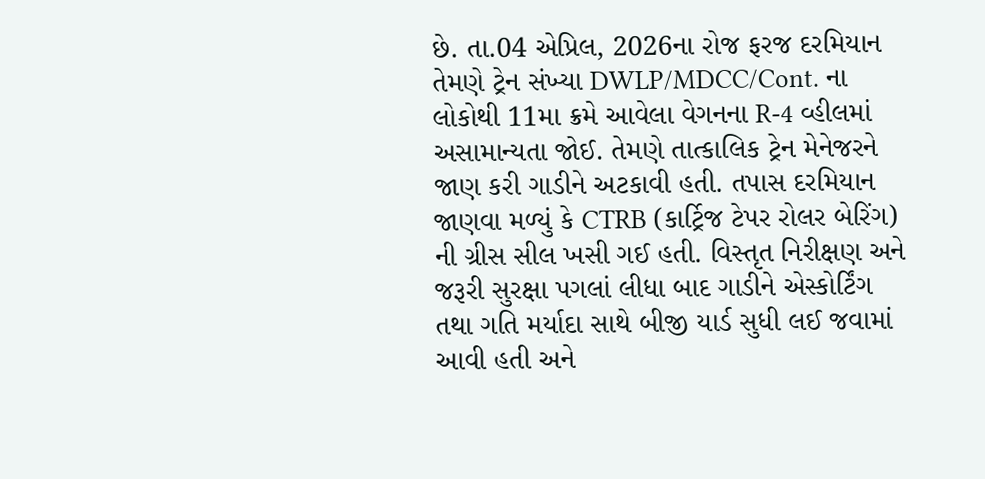છે. તા.04 એપ્રિલ, 2026ના રોજ ફરજ દરમિયાન તેમણે ટ્રેન સંખ્યા DWLP/MDCC/Cont. ના લોકોથી 11મા ક્રમે આવેલા વેગનના R-4 વ્હીલમાં અસામાન્યતા જોઈ. તેમણે તાત્કાલિક ટ્રેન મેનેજરને જાણ કરી ગાડીને અટકાવી હતી. તપાસ દરમિયાન જાણવા મળ્યું કે CTRB (કાર્ટ્રિજ ટેપર રોલર બેરિંગ) ની ગ્રીસ સીલ ખસી ગઈ હતી. વિસ્તૃત નિરીક્ષણ અને જરૂરી સુરક્ષા પગલાં લીધા બાદ ગાડીને એસ્કોર્ટિંગ તથા ગતિ મર્યાદા સાથે બીજી યાર્ડ સુધી લઈ જવામાં આવી હતી અને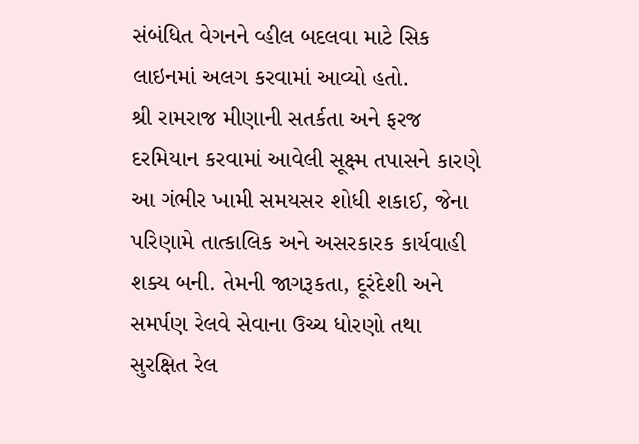સંબંધિત વેગનને વ્હીલ બદલવા માટે સિક લાઇનમાં અલગ કરવામાં આવ્યો હતો.
શ્રી રામરાજ મીણાની સતર્કતા અને ફરજ દરમિયાન કરવામાં આવેલી સૂક્ષ્મ તપાસને કારણે આ ગંભીર ખામી સમયસર શોધી શકાઈ, જેના પરિણામે તાત્કાલિક અને અસરકારક કાર્યવાહી શક્ય બની. તેમની જાગરૂકતા, દૂરંદેશી અને સમર્પણ રેલવે સેવાના ઉચ્ચ ધોરણો તથા સુરક્ષિત રેલ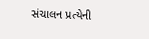સંચાલન પ્રત્યેની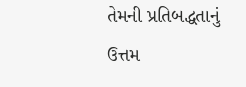તેમની પ્રતિબદ્ધતાનું ઉત્તમ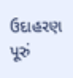ઉદાહરણ પૂરું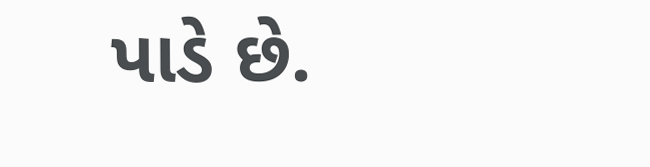પાડે છે.